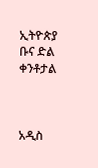ኢትዮጵያ ቡና ድል ቀንቶታል



አዲስ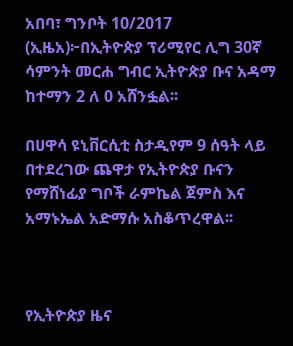አበባ፣ ግንቦት 10/2017 (ኢዜአ)፦በኢትዮጵያ ፕሪሚየር ሊግ 30ኛ ሳምንት መርሐ ግብር ኢትዮጵያ ቡና አዳማ ከተማን 2 ለ 0 አሸንፏል፡፡

በሀዋሳ ዩኒቨርሲቲ ስታዲየም 9 ሰዓት ላይ በተደረገው ጨዋታ የኢትዮጵያ ቡናን የማሸነፊያ ግቦች ራምኬል ጀምስ እና አማኑኤል አድማሱ አስቆጥረዋል፡፡



የኢትዮጵያ ዜና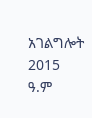አገልግሎት
2015
ዓ.ም